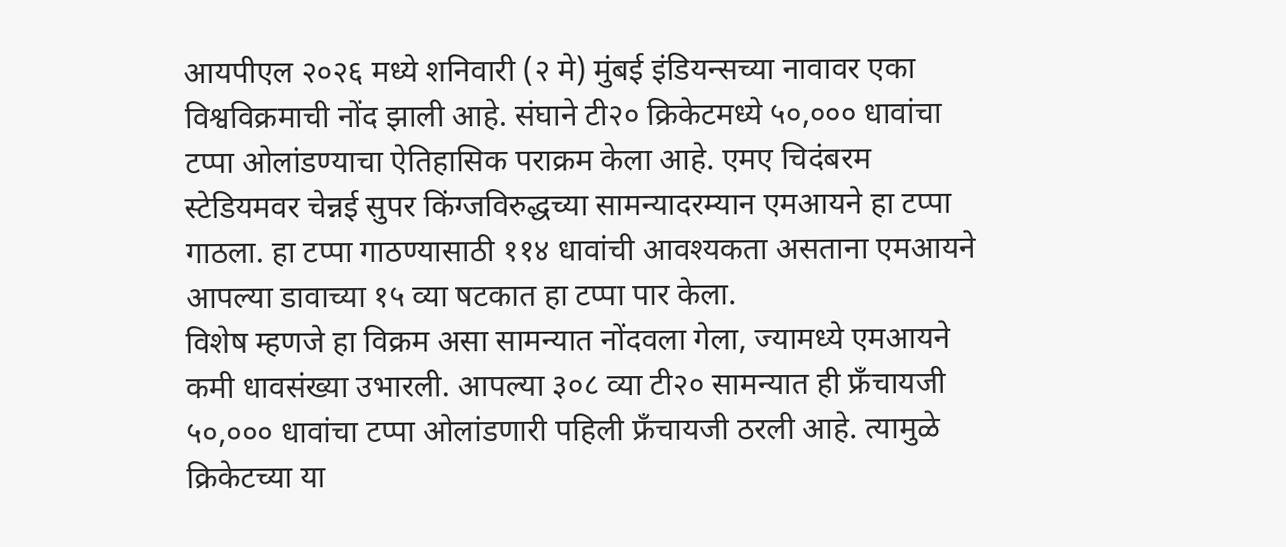आयपीएल २०२६ मध्ये शनिवारी (२ मे) मुंबई इंडियन्सच्या नावावर एका विश्वविक्रमाची नोंद झाली आहे. संघाने टी२० क्रिकेटमध्ये ५०,००० धावांचा टप्पा ओलांडण्याचा ऐतिहासिक पराक्रम केला आहे. एमए चिदंबरम स्टेडियमवर चेन्नई सुपर किंग्जविरुद्धच्या सामन्यादरम्यान एमआयने हा टप्पा गाठला. हा टप्पा गाठण्यासाठी ११४ धावांची आवश्यकता असताना एमआयने आपल्या डावाच्या १५ व्या षटकात हा टप्पा पार केला.
विशेष म्हणजे हा विक्रम असा सामन्यात नोंदवला गेला, ज्यामध्ये एमआयने कमी धावसंख्या उभारली. आपल्या ३०८ व्या टी२० सामन्यात ही फ्रॅंचायजी ५०,००० धावांचा टप्पा ओलांडणारी पहिली फ्रॅंचायजी ठरली आहे. त्यामुळे क्रिकेटच्या या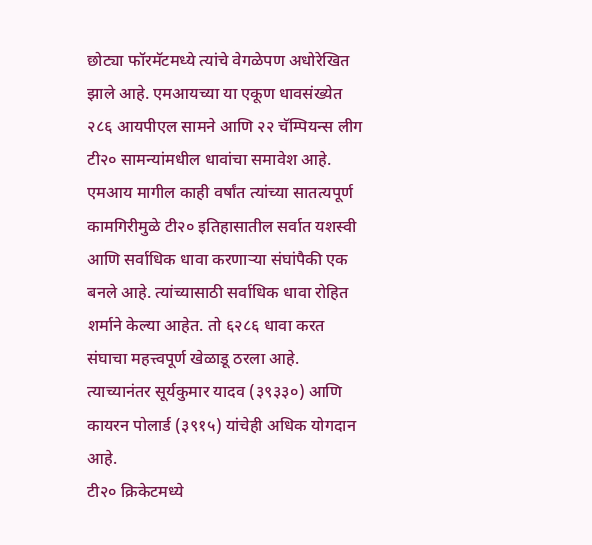छोट्या फॉरमॅटमध्ये त्यांचे वेगळेपण अधोरेखित झाले आहे. एमआयच्या या एकूण धावसंख्येत २८६ आयपीएल सामने आणि २२ चॅम्पियन्स लीग टी२० सामन्यांमधील धावांचा समावेश आहे.
एमआय मागील काही वर्षांत त्यांच्या सातत्यपूर्ण कामगिरीमुळे टी२० इतिहासातील सर्वात यशस्वी आणि सर्वाधिक धावा करणाऱ्या संघांपैकी एक बनले आहे. त्यांच्यासाठी सर्वाधिक धावा रोहित शर्माने केल्या आहेत. तो ६२८६ धावा करत संघाचा महत्त्वपूर्ण खेळाडू ठरला आहे. त्याच्यानंतर सूर्यकुमार यादव (३९३३०) आणि कायरन पोलार्ड (३९१५) यांचेही अधिक योगदान आहे.
टी२० क्रिकेटमध्ये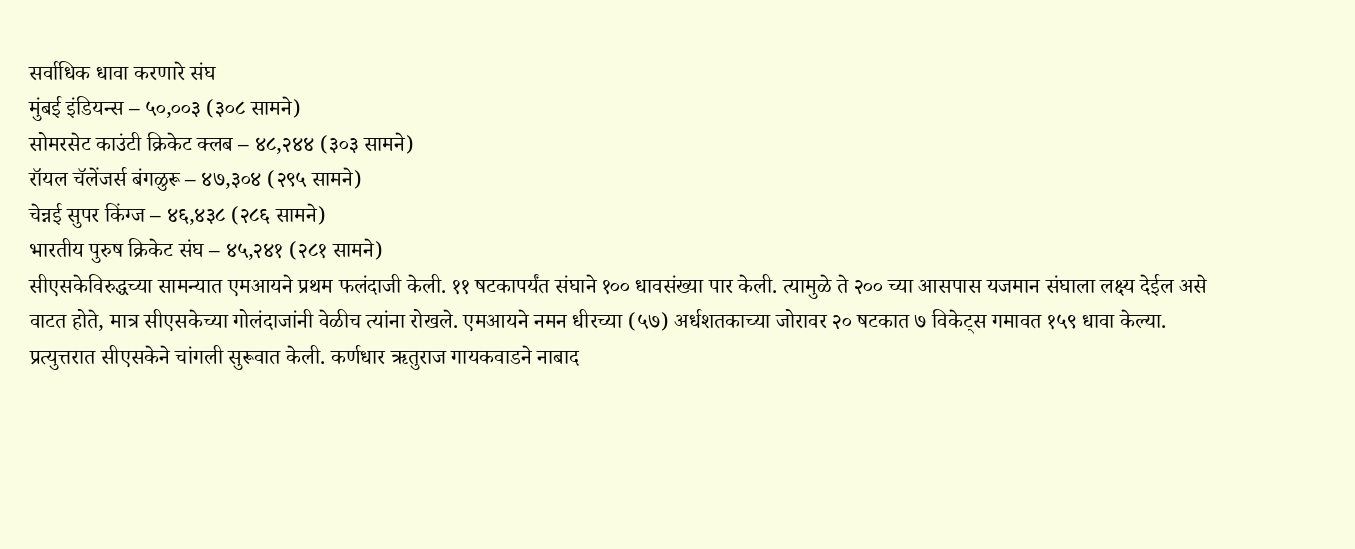सर्वाधिक धावा करणारे संघ
मुंबई इंडियन्स – ५०,००३ (३०८ सामने)
सोमरसेट काउंटी क्रिकेट क्लब – ४८,२४४ (३०३ सामने)
रॉयल चॅलेंजर्स बंगळुरू – ४७,३०४ (२९५ सामने)
चेन्नई सुपर किंग्ज – ४६,४३८ (२८६ सामने)
भारतीय पुरुष क्रिकेट संघ – ४५,२४१ (२८१ सामने)
सीएसकेविरुद्धच्या सामन्यात एमआयने प्रथम फलंदाजी केली. ११ षटकापर्यंत संघाने १०० धावसंख्या पार केली. त्यामुळे ते २०० च्या आसपास यजमान संघाला लक्ष्य देईल असे वाटत होते, मात्र सीएसकेच्या गोलंदाजांनी वेळीच त्यांना रोखले. एमआयने नमन धीरच्या (५७) अर्धशतकाच्या जोरावर २० षटकात ७ विकेट्स गमावत १५९ धावा केल्या.
प्रत्युत्तरात सीएसकेने चांगली सुरूवात केली. कर्णधार ऋतुराज गायकवाडने नाबाद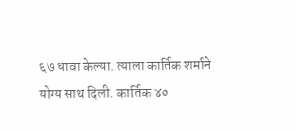६७ धावा केल्या. त्याला कार्तिक शर्माने योग्य साथ दिली. कार्तिक ४०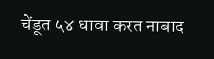चेंडूत ५४ धावा करत नाबाद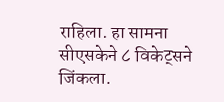राहिला. हा सामना सीएसकेने ८ विकेट्सने जिंकला.